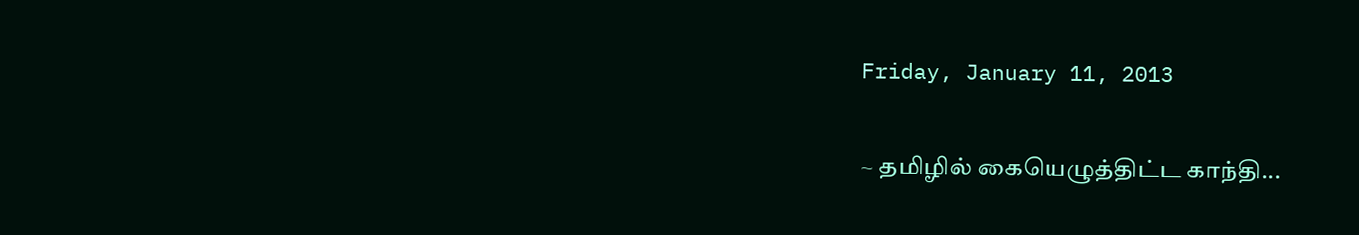Friday, January 11, 2013

~ தமிழில் கையெழுத்திட்ட காந்தி...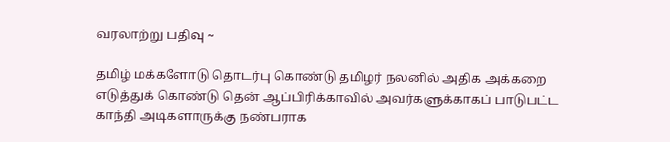வரலாற்று பதிவு ~

தமிழ் மக்களோடு தொடர்பு கொண்டு தமிழர் நலனில் அதிக அக்கறை எடுத்துக் கொண்டு தென் ஆப்பிரிக்காவில் அவர்களுக்காகப் பாடுபட்ட காந்தி அடிகளாருக்கு நண்பராக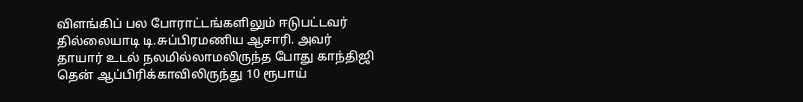விளங்கிப் பல போராட்டங்களிலும் ஈடுபட்டவர் தில்லையாடி டி.சுப்பிரமணிய ஆசாரி. அவர் தாயார் உடல் நலமில்லாமலிருந்த போது காந்திஜி தென் ஆப்பிரிக்காவிலிருந்து 10 ரூபாய்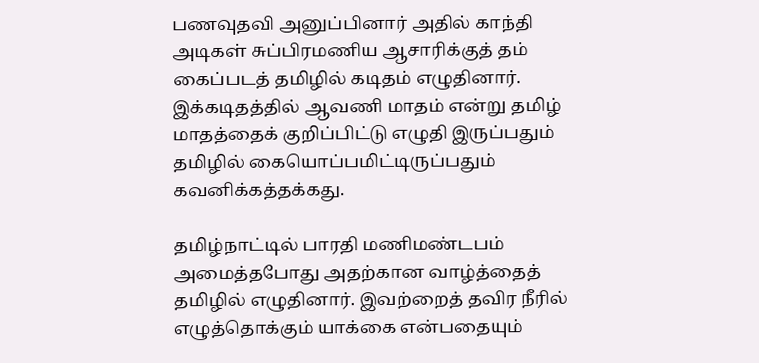பணவுதவி அனுப்பினார் அதில் காந்தி அடிகள் சுப்பிரமணிய ஆசாரிக்குத் தம் கைப்படத் தமிழில் கடிதம் எழுதினார். இக்கடிதத்தில் ஆவணி மாதம் என்று தமிழ் மாதத்தைக் குறிப்பிட்டு எழுதி இருப்பதும் தமிழில் கையொப்பமிட்டிருப்பதும் கவனிக்கத்தக்கது.

தமிழ்நாட்டில் பாரதி மணிமண்டபம் அமைத்தபோது அதற்கான வாழ்த்தைத் தமிழில் எழுதினார். இவற்றைத் தவிர நீரில் எழுத்தொக்கும் யாக்கை என்பதையும்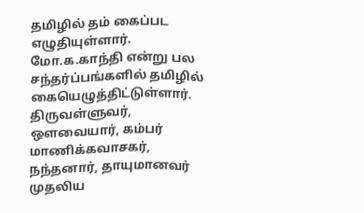தமிழில் தம் கைப்பட எழுதியுள்ளார். மோ.க.காந்தி என்று பல சந்தர்ப்பங்களில் தமிழில் கையெழுத்திட்டுள்ளார்.
திருவள்ளுவர், ஒளவையார், கம்பர் மாணிக்கவாசகர், நந்தனார், தாயுமானவர் முதலிய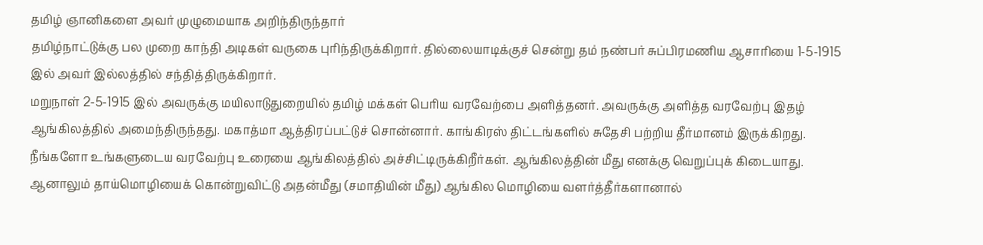தமிழ் ஞானிகளை அவர் முழுமையாக அறிந்திருந்தார்
தமிழ்நாட்டுக்கு பல முறை காந்தி அடிகள் வருகை புரிந்திருக்கிறார். தில்லையாடிக்குச் சென்று தம் நண்பர் சுப்பிரமணிய ஆசாரியை 1-5-1915 இல் அவர் இல்லத்தில் சந்தித்திருக்கிறார்.
மறுநாள் 2-5-1915 இல் அவருக்கு மயிலாடுதுறையில் தமிழ் மக்கள் பெரிய வரவேற்பை அளித்தனர். அவருக்கு அளித்த வரவேற்பு இதழ் ஆங்கிலத்தில் அமைந்திருந்தது. மகாத்மா ஆத்திரப்பட்டுச் சொன்னார். காங்கிரஸ் திட்டங்களில் சுதேசி பற்றிய தீர்மானம் இருக்கிறது. நீங்களோ உங்களுடைய வரவேற்பு உரையை ஆங்கிலத்தில் அச்சிட்டிருக்கிறீர்கள். ஆங்கிலத்தின் மீது எனக்கு வெறுப்புக் கிடையாது.
ஆனாலும் தாய்மொழியைக் கொன்றுவிட்டு அதன்மீது (சமாதியின் மீது) ஆங்கில மொழியை வளர்த்தீர்களானால்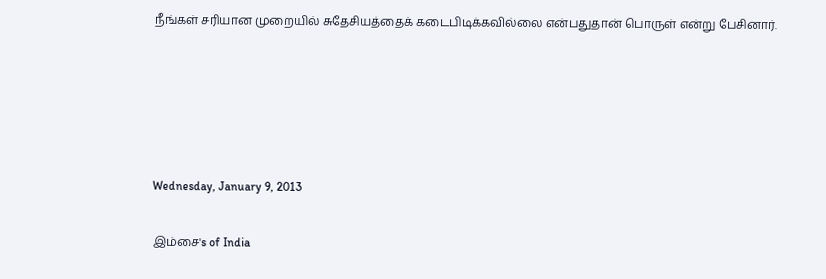நீங்கள் சரியான முறையில் சுதேசியத்தைக் கடைபிடிக்கவில்லை என்பதுதான் பொருள் என்று பேசினார்.





Wednesday, January 9, 2013

இம்சை's of India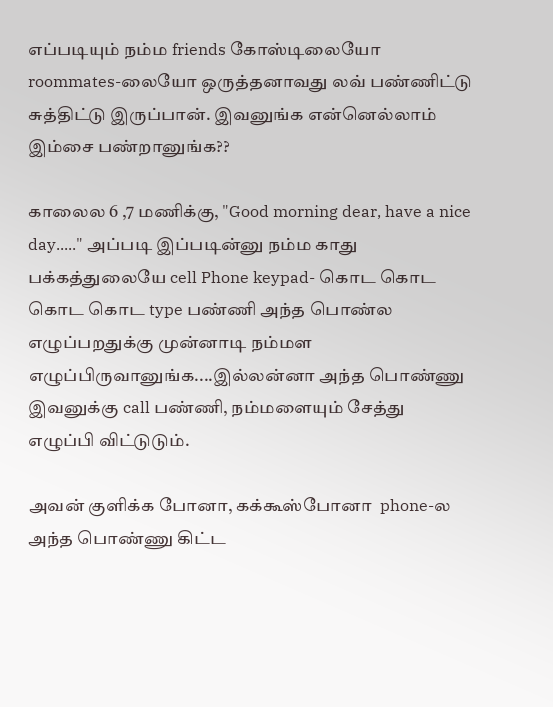எப்படியும் நம்ம friends கோஸ்டிலையோ roommates-லையோ ஒருத்தனாவது லவ் பண்ணிட்டு சுத்திட்டு இருப்பான். இவனுங்க என்னெல்லாம் இம்சை பண்றானுங்க??

காலைல 6 ,7 மணிக்கு, "Good morning dear, have a nice day....." அப்படி இப்படின்னு நம்ம காது பக்கத்துலையே cell Phone keypad- கொட கொட கொட கொட type பண்ணி அந்த பொண்ல எழுப்பறதுக்கு முன்னாடி நம்மள எழுப்பிருவானுங்க....இல்லன்னா அந்த பொண்ணு இவனுக்கு call பண்ணி, நம்மளையும் சேத்து எழுப்பி விட்டுடும்.

அவன் குளிக்க போனா, கக்கூஸ்போனா  phone-ல அந்த பொண்ணு கிட்ட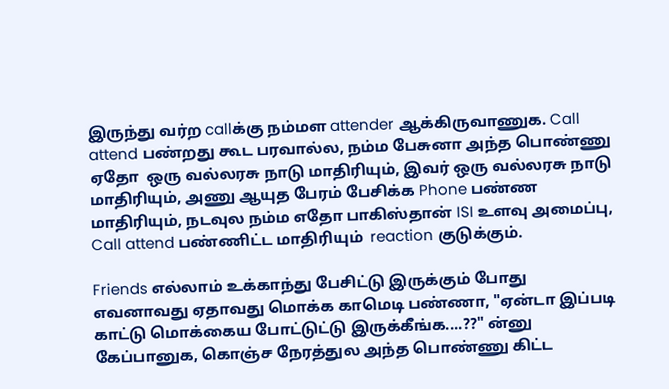இருந்து வர்ற callக்கு நம்மள attender ஆக்கிருவாணுக. Call attend பண்றது கூட பரவால்ல, நம்ம பேசுனா அந்த பொண்ணு ஏதோ  ஒரு வல்லரசு நாடு மாதிரியும், இவர் ஒரு வல்லரசு நாடு மாதிரியும், அணு ஆயுத பேரம் பேசிக்க Phone பண்ண மாதிரியும், நடவுல நம்ம எதோ பாகிஸ்தான் ISI உளவு அமைப்பு, Call attend பண்ணிட்ட மாதிரியும்  reaction குடுக்கும்.

Friends எல்லாம் உக்காந்து பேசிட்டு இருக்கும் போது எவனாவது ஏதாவது மொக்க காமெடி பண்ணா, "ஏன்டா இப்படி காட்டு மொக்கைய போட்டுட்டு இருக்கீங்க....??" ன்னு கேப்பானுக, கொஞ்ச நேரத்துல அந்த பொண்ணு கிட்ட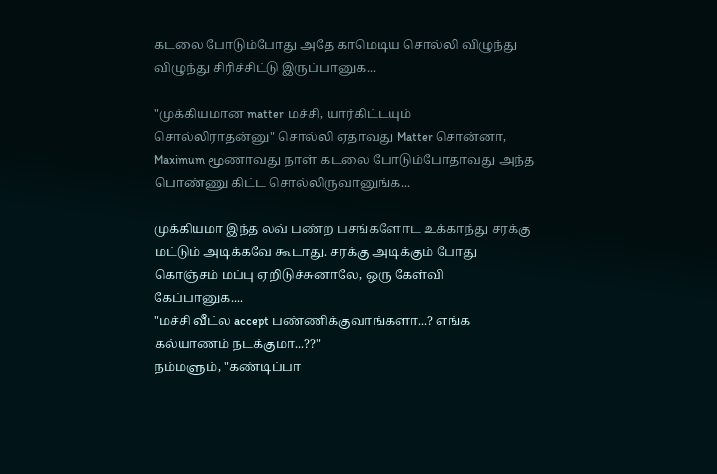கடலை போடும்போது அதே காமெடிய சொல்லி விழுந்து விழுந்து சிரிச்சிட்டு இருப்பானுக...

"முக்கியமான matter மச்சி, யார்கிட்டயும் சொல்லிராதன்னு" சொல்லி ஏதாவது Matter சொன்னா, Maximum மூணாவது நாள் கடலை போடும்போதாவது அந்த பொண்ணு கிட்ட சொல்லிருவானுங்க...

முக்கியமா இந்த லவ் பண்ற பசங்களோட உக்காந்து சரக்கு மட்டும் அடிக்கவே கூடாது. சரக்கு அடிக்கும் போது கொஞ்சம் மப்பு ஏறிடுச்சுனாலே, ஒரு கேள்வி கேப்பானுக....
"மச்சி வீட்ல accept பண்ணிக்குவாங்களா...? எங்க கல்யாணம் நடக்குமா...??"
நம்மளும், "கண்டிப்பா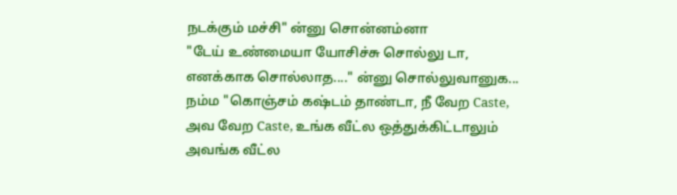நடக்கும் மச்சி" ன்னு சொன்னம்னா
"டேய் உண்மையா யோசிச்சு சொல்லு டா, எனக்காக சொல்லாத...." ன்னு சொல்லுவானுக...
நம்ம "கொஞ்சம் கஷ்டம் தாண்டா, நீ வேற Caste, அவ வேற Caste, உங்க வீட்ல ஒத்துக்கிட்டாலும் அவங்க வீட்ல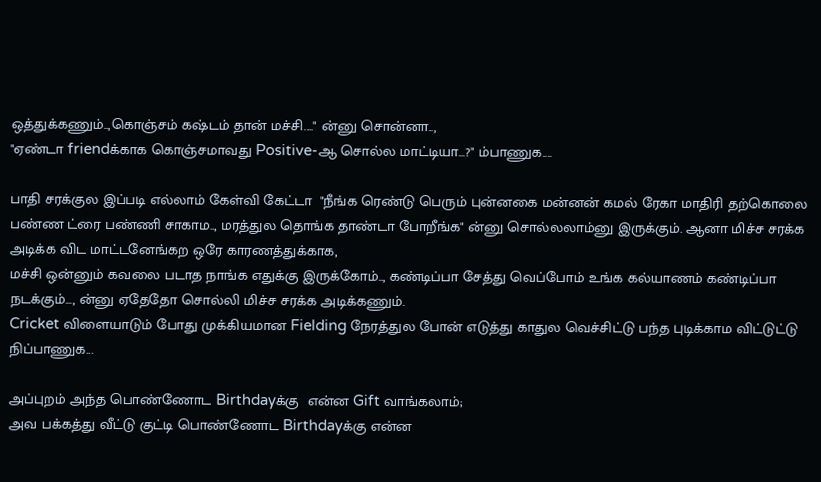ஒத்துக்கணும்..,கொஞ்சம் கஷ்டம் தான் மச்சி...." ன்னு சொன்னா..,
"ஏண்டா friendக்காக கொஞ்சமாவது Positive-ஆ சொல்ல மாட்டியா...?" ம்பாணுக....

பாதி சரக்குல இப்படி எல்லாம் கேள்வி கேட்டா  "நீங்க ரெண்டு பெரும் புன்னகை மன்னன் கமல் ரேகா மாதிரி தற்கொலை பண்ண ட்ரை பண்ணி சாகாம.., மரத்துல தொங்க தாண்டா போறீங்க" ன்னு சொல்லலாம்னு இருக்கும். ஆனா மிச்ச சரக்க அடிக்க விட மாட்டனேங்கற ஒரே காரணத்துக்காக,
மச்சி ஒன்னும் கவலை படாத நாங்க எதுக்கு இருக்கோம்.., கண்டிப்பா சேத்து வெப்போம் உங்க கல்யாணம் கண்டிப்பா நடக்கும்..., ன்னு ஏதேதோ சொல்லி மிச்ச சரக்க அடிக்கணும்.
Cricket விளையாடும் போது முக்கியமான Fielding நேரத்துல போன் எடுத்து காதுல வெச்சிட்டு பந்த புடிக்காம விட்டுட்டு நிப்பாணுக...

அப்புறம் அந்த பொண்ணோட Birthdayக்கு  என்ன Gift வாங்கலாம்;
அவ பக்கத்து வீட்டு குட்டி பொண்ணோட Birthdayக்கு என்ன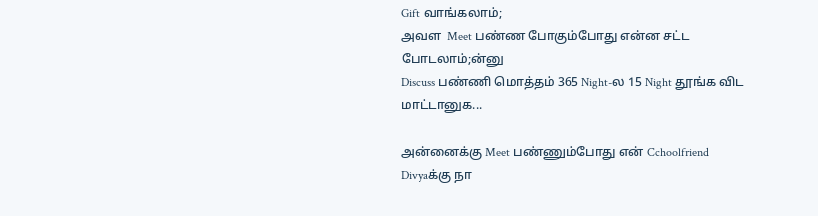Gift வாங்கலாம்;
அவள  Meet பண்ண போகும்போது என்ன சட்ட போடலாம்;ன்னு
Discuss பண்ணி மொத்தம் 365 Night-ல 15 Night தூங்க விட மாட்டானுக...

அன்னைக்கு Meet பண்ணும்போது என் Cchoolfriend Divyaக்கு நா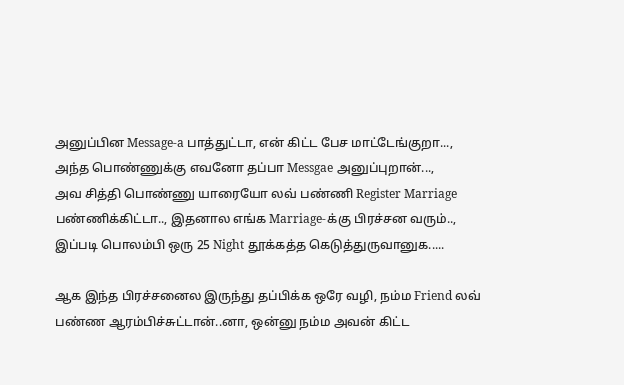அனுப்பின Message-a பாத்துட்டா, என் கிட்ட பேச மாட்டேங்குறா...,
அந்த பொண்ணுக்கு எவனோ தப்பா Messgae அனுப்புறான்...,
அவ சித்தி பொண்ணு யாரையோ லவ் பண்ணி Register Marriage பண்ணிக்கிட்டா.., இதனால எங்க Marriage-க்கு பிரச்சன வரும்..,
இப்படி பொலம்பி ஒரு 25 Night தூக்கத்த கெடுத்துருவானுக.....

ஆக இந்த பிரச்சனைல இருந்து தப்பிக்க ஒரே வழி, நம்ம Friend லவ் பண்ண ஆரம்பிச்சுட்டான்..னா, ஒன்னு நம்ம அவன் கிட்ட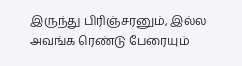இருந்து பிரிஞ்சரனும், இல்ல அவங்க ரெண்டு பேரையும்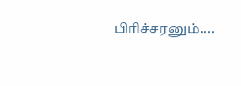பிரிச்சரனும்....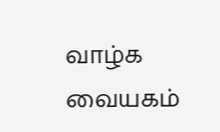வாழ்க வையகம்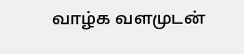வாழ்க வளமுடன்